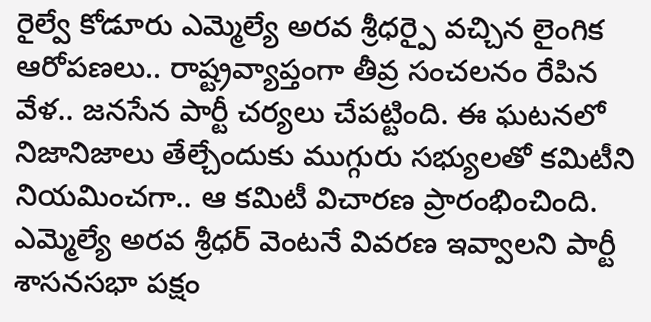రైల్వే కోడూరు ఎమ్మెల్యే అరవ శ్రీధర్పై వచ్చిన లైంగిక ఆరోపణలు.. రాష్ట్రవ్యాప్తంగా తీవ్ర సంచలనం రేపిన వేళ.. జనసేన పార్టీ చర్యలు చేపట్టింది. ఈ ఘటనలో నిజానిజాలు తేల్చేందుకు ముగ్గురు సభ్యులతో కమిటీని నియమించగా.. ఆ కమిటీ విచారణ ప్రారంభించింది. ఎమ్మెల్యే అరవ శ్రీధర్ వెంటనే వివరణ ఇవ్వాలని పార్టీ శాసనసభా పక్షం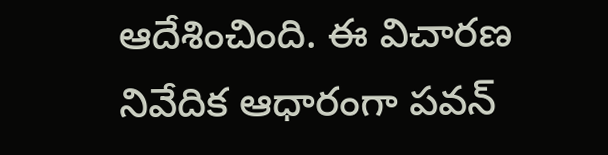ఆదేశించింది. ఈ విచారణ నివేదిక ఆధారంగా పవన్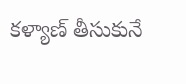కళ్యాణ్ తీసుకునే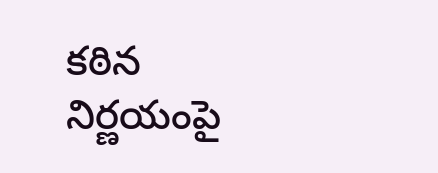కఠిన నిర్ణయంపై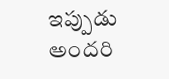ఇప్పుడు అందరి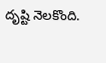దృష్టి నెలకొంది.